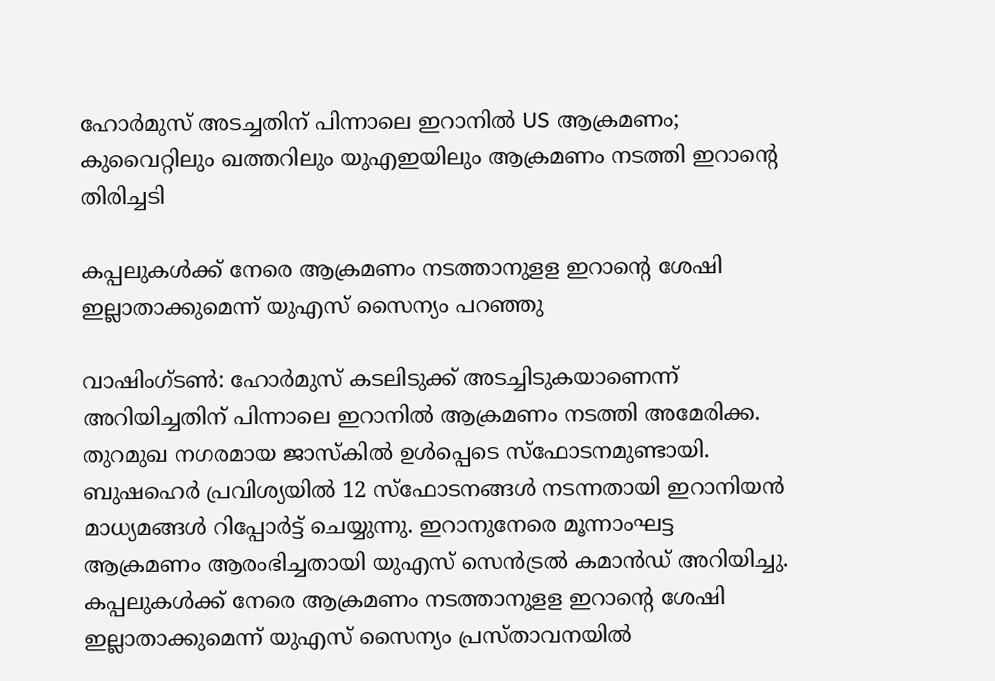ഹോർമുസ് അടച്ചതിന് പിന്നാലെ ഇറാനിൽ US ആക്രമണം; കുവൈറ്റിലും ഖത്തറിലും യുഎഇയിലും ആക്രമണം നടത്തി ഇറാന്റെ തിരിച്ചടി

കപ്പലുകള്‍ക്ക് നേരെ ആക്രമണം നടത്താനുളള ഇറാന്റെ ശേഷി ഇല്ലാതാക്കുമെന്ന് യുഎസ് സൈന്യം പറഞ്ഞു

വാഷിംഗ്ടണ്‍: ഹോര്‍മുസ് കടലിടുക്ക് അടച്ചിടുകയാണെന്ന് അറിയിച്ചതിന് പിന്നാലെ ഇറാനില്‍ ആക്രമണം നടത്തി അമേരിക്ക. തുറമുഖ നഗരമായ ജാസ്കിൽ ഉള്‍പ്പെടെ സ്‌ഫോടനമുണ്ടായി. ബുഷഹെര്‍ പ്രവിശ്യയില്‍ 12 സ്‌ഫോടനങ്ങള്‍ നടന്നതായി ഇറാനിയന്‍ മാധ്യമങ്ങള്‍ റിപ്പോര്‍ട്ട് ചെയ്യുന്നു. ഇറാനുനേരെ മൂന്നാംഘട്ട ആക്രമണം ആരംഭിച്ചതായി യുഎസ് സെന്‍ട്രല്‍ കമാന്‍ഡ് അറിയിച്ചു. കപ്പലുകള്‍ക്ക് നേരെ ആക്രമണം നടത്താനുളള ഇറാന്റെ ശേഷി ഇല്ലാതാക്കുമെന്ന് യുഎസ് സൈന്യം പ്രസ്താവനയില്‍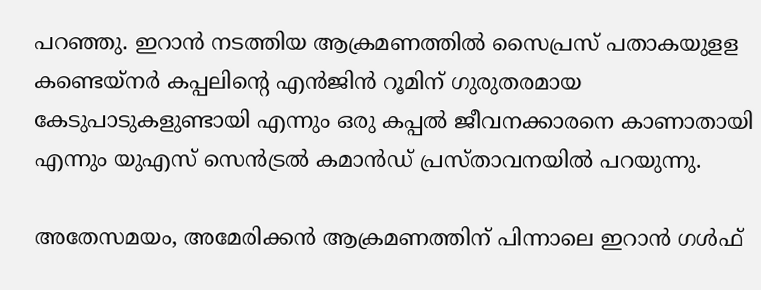പറഞ്ഞു. ഇറാന്‍ നടത്തിയ ആക്രമണത്തില്‍ സൈപ്രസ് പതാകയുളള കണ്ടെയ്‌നര്‍ കപ്പലിന്റെ എന്‍ജിന്‍ റൂമിന് ഗുരുതരമായ കേടുപാടുകളുണ്ടായി എന്നും ഒരു കപ്പല്‍ ജീവനക്കാരനെ കാണാതായി എന്നും യുഎസ് സെന്‍ട്രല്‍ കമാന്‍ഡ് പ്രസ്താവനയില്‍ പറയുന്നു.

അതേസമയം, അമേരിക്കൻ ആക്രമണത്തിന് പിന്നാലെ ഇറാൻ ഗൾഫ്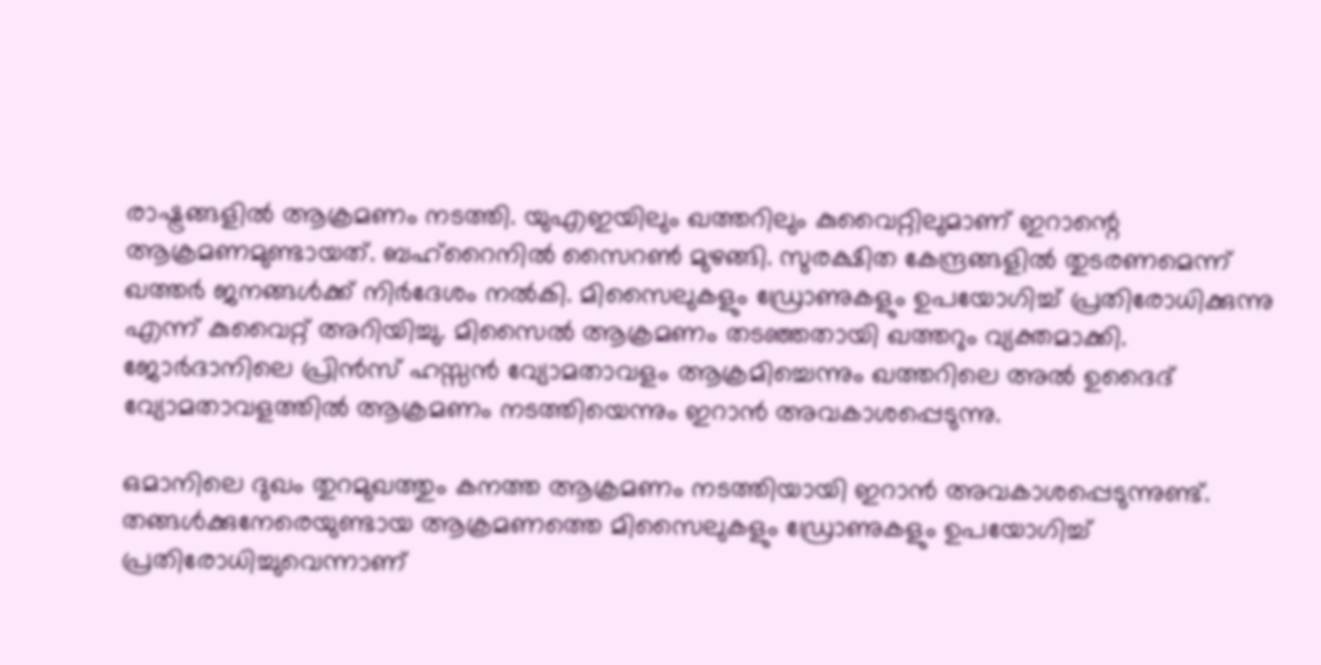രാഷ്ട്രങ്ങളിൽ ആക്രമണം നടത്തി. യുഎഇയിലും ഖത്തറിലും കുവൈറ്റിലുമാണ് ഇറാന്റെ ആക്രമണമുണ്ടായത്. ബഹ്റൈനിൽ സൈറൺ മുഴങ്ങി. സുരക്ഷിത കേന്ദ്രങ്ങളിൽ തുടരണമെന്ന് ഖത്തർ ജനങ്ങൾക്ക് നിർദേശം നൽകി. മിസൈലുകളും ഡ്രോണുകളും ഉപയോഗിച്ച് പ്രതിരോധിക്കുന്നു എന്ന് കുവൈറ്റ് അറിയിച്ചു. മിസൈൽ ആക്രമണം തടഞ്ഞതായി ഖത്തറും വ്യക്തമാക്കി. ജോർദാനിലെ പ്രിൻസ് ഹസ്സൻ വ്യോമതാവളം ആക്രമിച്ചെന്നും ഖത്തറിലെ അൽ ഉദൈദ് വ്യോമതാവളത്തിൽ ആക്രമണം നടത്തിയെന്നും ഇറാൻ അവകാശപ്പെടുന്നു.

ഒമാനിലെ ദുഖം തുറമുഖത്തും കനത്ത ആക്രമണം നടത്തിയായി ഇറാന്‍ അവകാശപ്പെടുന്നുണ്ട്. തങ്ങള്‍ക്കുനേരെയുണ്ടായ ആക്രമണത്തെ മിസൈലുകളും ഡ്രോണുകളും ഉപയോഗിച്ച് പ്രതിരോധിച്ചുവെന്നാണ്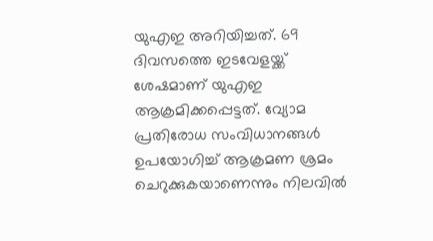യുഎഇ അറിയിച്ചത്. 69 ദിവസത്തെ ഇടവേളയ്ക്ക് ശേഷമാണ് യുഎഇ ആക്രമിക്കപ്പെട്ടത്. വ്യോമ പ്രതിരോധ സംവിധാനങ്ങള്‍ ഉപയോഗിച്ച് ആക്രമണ ശ്രമം ചെറുക്കുകയാണെന്നും നിലവില്‍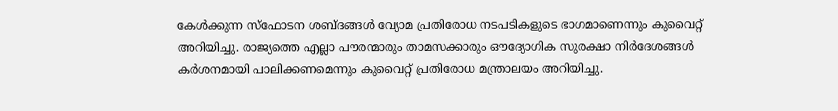കേള്‍ക്കുന്ന സ്‌ഫോടന ശബ്ദങ്ങള്‍ വ്യോമ പ്രതിരോധ നടപടികളുടെ ഭാഗമാണെന്നും കുവൈറ്റ് അറിയിച്ചു. രാജ്യത്തെ എല്ലാ പൗരന്മാരും താമസക്കാരും ഔദ്യോഗിക സുരക്ഷാ നിര്‍ദേശങ്ങള്‍ കര്‍ശനമായി പാലിക്കണമെന്നും കുവൈറ്റ് പ്രതിരോധ മന്ത്രാലയം അറിയിച്ചു.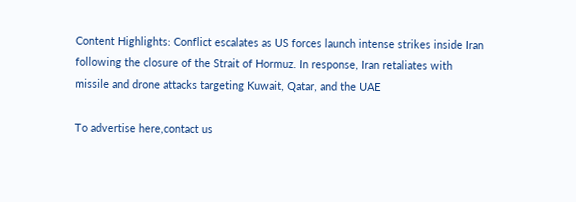Content Highlights: Conflict escalates as US forces launch intense strikes inside Iran following the closure of the Strait of Hormuz. In response, Iran retaliates with missile and drone attacks targeting Kuwait, Qatar, and the UAE

To advertise here,contact us